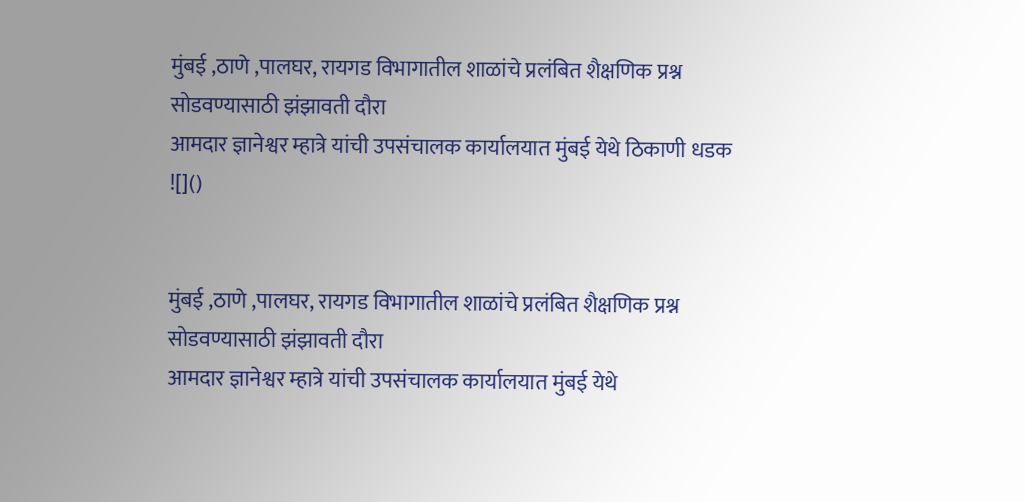मुंबई ,ठाणे ,पालघर, रायगड विभागातील शाळांचे प्रलंबित शैक्षणिक प्रश्न सोडवण्यासाठी झंझावती दौरा
आमदार ज्ञानेश्वर म्हात्रे यांची उपसंचालक कार्यालयात मुंबई येथे ठिकाणी धडक
![]()


मुंबई ,ठाणे ,पालघर, रायगड विभागातील शाळांचे प्रलंबित शैक्षणिक प्रश्न सोडवण्यासाठी झंझावती दौरा
आमदार ज्ञानेश्वर म्हात्रे यांची उपसंचालक कार्यालयात मुंबई येथे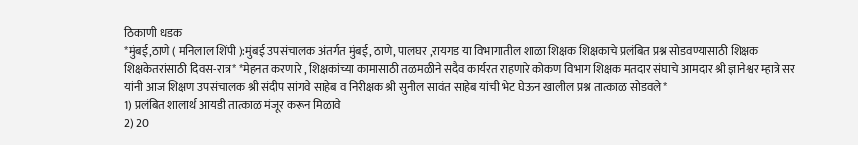ठिकाणी धडक
*मुंबई,ठाणे ( मनिलाल शिंपी ):मुंबई उपसंचालक अंतर्गत मुंबई, ठाणे, पालघर ,रायगड या विभागातील शाळा शिक्षक शिक्षकाचे प्रलंबित प्रश्न सोडवण्यासाठी शिक्षक शिक्षकेतरांसाठी दिवस-रात्र* *मेहनत करणारे , शिक्षकांच्या कामासाठी तळमळीने सदैव कार्यरत राहणारे कोकण विभाग शिक्षक मतदार संघाचे आमदार श्री ज्ञानेश्वर म्हात्रे सर यांनी आज शिक्षण उपसंचालक श्री संदीप सांगवे साहेब व निरीक्षक श्री सुनील सावंत साहेब यांची भेट घेऊन खालील प्रश्न तात्काळ सोडवले*
1) प्रलंबित शालार्थ आयडी तात्काळ मंजूर करून मिळावे
2) 20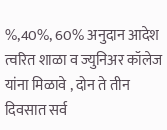%,40%, 60% अनुदान आदेश त्वरित शाळा व ज्युनिअर कॉलेज यांना मिळावे , दोन ते तीन दिवसात सर्व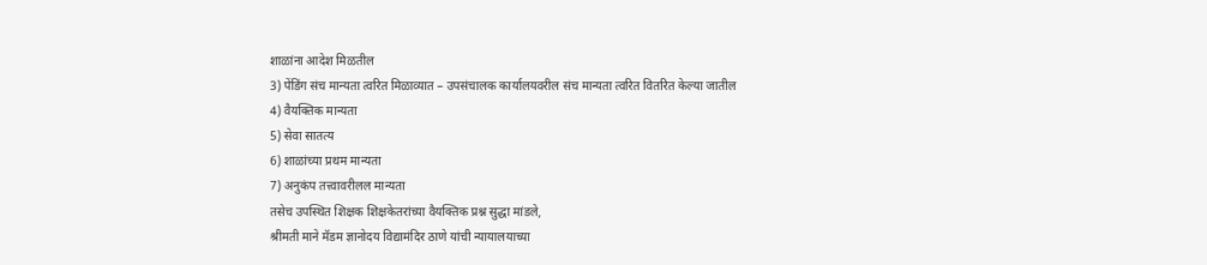शाळांना आदेश मिळतील
3) पेंडिंग संच मान्यता त्वरित मिळाव्यात – उपसंचालक कार्यालयवरील संच मान्यता त्वरित वितरित केल्या जातील
4) वैयक्तिक मान्यता
5) सेवा सातत्य
6) शाळांच्या प्रथम मान्यता
7) अनुकंप तत्त्वावरीलल मान्यता
तसेच उपस्थित शिक्षक शिक्षकेतरांच्या वैयक्तिक प्रश्न सुद्धा मांडले,
श्रीमती माने मॅडम ज्ञानोदय विद्यामंदिर ठाणे यांची न्यायालयाच्या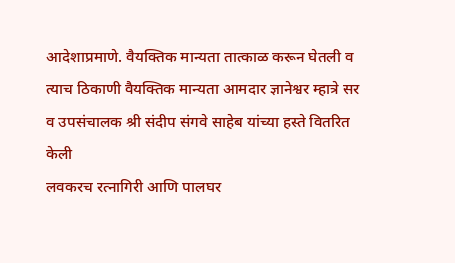आदेशाप्रमाणे. वैयक्तिक मान्यता तात्काळ करून घेतली व त्याच ठिकाणी वैयक्तिक मान्यता आमदार ज्ञानेश्वर म्हात्रे सर व उपसंचालक श्री संदीप संगवे साहेब यांच्या हस्ते वितरित केली
लवकरच रत्नागिरी आणि पालघर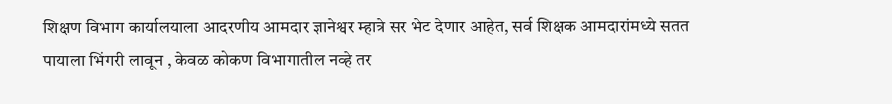शिक्षण विभाग कार्यालयाला आदरणीय आमदार ज्ञानेश्वर म्हात्रे सर भेट देणार आहेत, सर्व शिक्षक आमदारांमध्ये सतत पायाला भिंगरी लावून , केवळ कोकण विभागातील नव्हे तर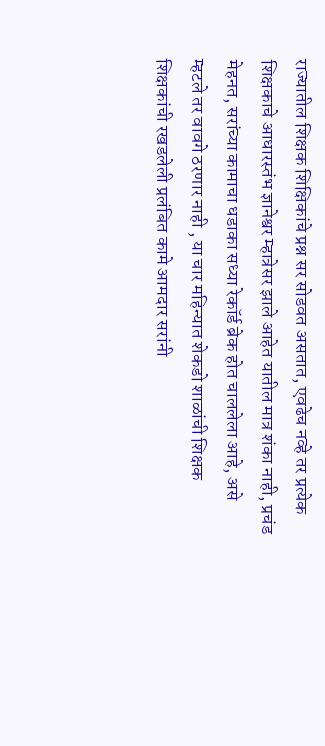राज्यातील शिक्षक शिक्षिकांचे प्रश्न सर सोडवत असतात, एवढेच नव्हे तर प्रत्येक शिक्षकाचे आधारस्तंभ ज्ञानेश्वर म्हात्रेसर झाले आहेत यातील मात्र शंका नाही, प्रचंड मेहनत, सरांच्या कामाचा धडाका सध्या रेकॉर्ड ब्रेक होत चाललेला आहे, असे म्हटले तर वावगे ठरणार नाही , या चार महिन्यात शेकडो शाळांची शिक्षक शिक्षकांची रखडलेली प्रलंबित कामे आमदार सरांनी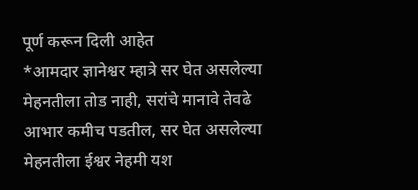पूर्ण करून दिली आहेत
*आमदार ज्ञानेश्वर म्हात्रे सर घेत असलेल्या मेहनतीला तोड नाही, सरांचे मानावे तेवढे आभार कमीच पडतील, सर घेत असलेल्या मेहनतीला ईश्वर नेहमी यश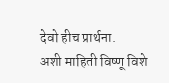देवो हीच प्रार्थना.
अशी माहिती विष्णू विशे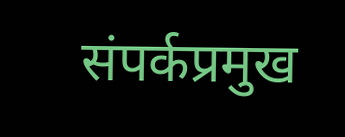संपर्कप्रमुख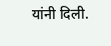यांनी दिली.